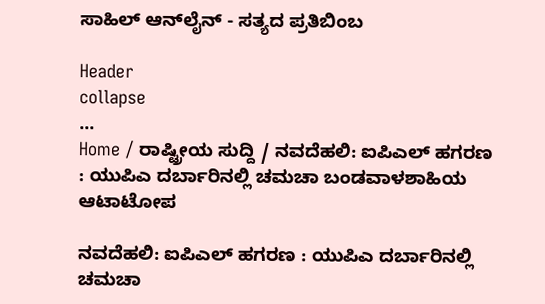ಸಾಹಿಲ್ ಆನ್‌ಲೈನ್ - ಸತ್ಯದ ಪ್ರತಿಬಿಂಬ

Header
collapse
...
Home / ರಾಷ್ಟ್ರೀಯ ಸುದ್ದಿ / ನವದೆಹಲಿ: ಐಪಿಎಲ್ ಹಗರಣ : ಯುಪಿಎ ದರ್ಬಾರಿನಲ್ಲಿ ಚಮಚಾ ಬಂಡವಾಳಶಾಹಿಯ ಆಟಾಟೋಪ

ನವದೆಹಲಿ: ಐಪಿಎಲ್ ಹಗರಣ : ಯುಪಿಎ ದರ್ಬಾರಿನಲ್ಲಿ ಚಮಚಾ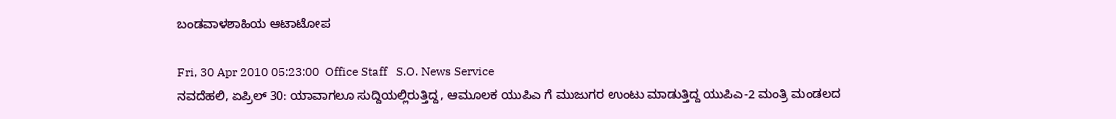ಬಂಡವಾಳಶಾಹಿಯ ಆಟಾಟೋಪ

Fri, 30 Apr 2010 05:23:00  Office Staff   S.O. News Service
ನವದೆಹಲಿ, ಏಪ್ರಿಲ್ 30: ಯಾವಾಗಲೂ ಸುದ್ದಿಯಲ್ಲಿರುತ್ತಿದ್ದ, ಆಮೂಲಕ ಯುಪಿಎ ಗೆ ಮುಜುಗರ ಉಂಟು ಮಾಡುತ್ತಿದ್ದ ಯುಪಿಎ-2 ಮಂತ್ರಿ ಮಂಡಲದ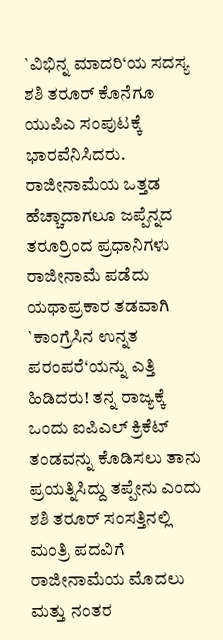`ವಿಭಿನ್ನ ಮಾದರಿ‘ಯ ಸದಸ್ಯ ಶಶಿ ತರೂರ್ ಕೊನೆಗೂ ಯುಪಿಎ ಸಂಪುಟಕ್ಕೆ ಭಾರವೆನಿಸಿದರು. ರಾಜೀನಾಮೆಯ ಒತ್ತಡ ಹೆಚ್ಚಾದಾಗಲೂ ಜಪ್ಪೆನ್ನದ ತರೂರ್ರಿಂದ ಪ್ರಧಾನಿಗಳು ರಾಜೀನಾಮೆ ಪಡೆದು ಯಥಾಪ್ರಕಾರ ತಡವಾಗಿ `ಕಾಂಗ್ರೆಸಿನ ಉನ್ನತ ಪರಂಪರೆ‘ಯನ್ನು ಎತ್ತಿ ಹಿಡಿದರು! ತನ್ನ ರಾಜ್ಯಕ್ಕೆ ಒಂದು ಐಪಿಎಲ್ ಕ್ರಿಕೆಟ್ ತಂಡವನ್ನು ಕೊಡಿಸಲು ತಾನು ಪ್ರಯತ್ನಿಸಿದ್ದು ತಪ್ಪೇನು ಎಂದು ಶಶಿ ತರೂರ್ ಸಂಸತ್ತಿನಲ್ಲಿ ಮಂತ್ರಿ ಪದವಿಗೆ ರಾಜೀನಾಮೆಯ ಮೊದಲು ಮತ್ತು ನಂತರ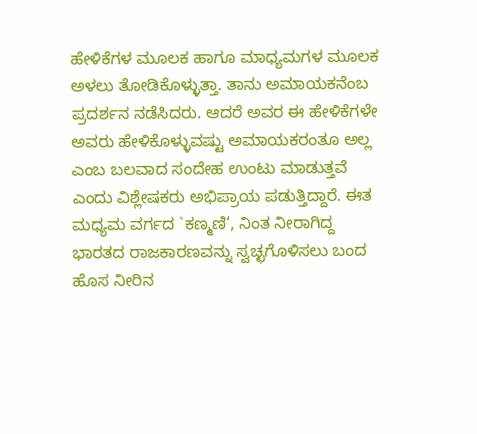ಹೇಳಿಕೆಗಳ ಮೂಲಕ ಹಾಗೂ ಮಾಧ್ಯಮಗಳ ಮೂಲಕ ಅಳಲು ತೋಡಿಕೊಳ್ಳುತ್ತಾ. ತಾನು ಅಮಾಯಕನೆಂಬ ಪ್ರದರ್ಶನ ನಡೆಸಿದರು. ಆದರೆ ಅವರ ಈ ಹೇಳಿಕೆಗಳೇ ಅವರು ಹೇಳಿಕೊಳ್ಳುವಷ್ಟು ಅಮಾಯಕರಂತೂ ಅಲ್ಲ ಎಂಬ ಬಲವಾದ ಸಂದೇಹ ಉಂಟು ಮಾಡುತ್ತವೆ ಎಂದು ವಿಶ್ಲೇಷಕರು ಅಭಿಪ್ರಾಯ ಪಡುತ್ತಿದ್ದಾರೆ. ಈತ ಮಧ್ಯಮ ವರ್ಗದ `ಕಣ್ಮಣಿ‘, ನಿಂತ ನೀರಾಗಿದ್ದ ಭಾರತದ ರಾಜಕಾರಣವನ್ನು ಸ್ವಚ್ಛಗೊಳಿಸಲು ಬಂದ ಹೊಸ ನೀರಿನ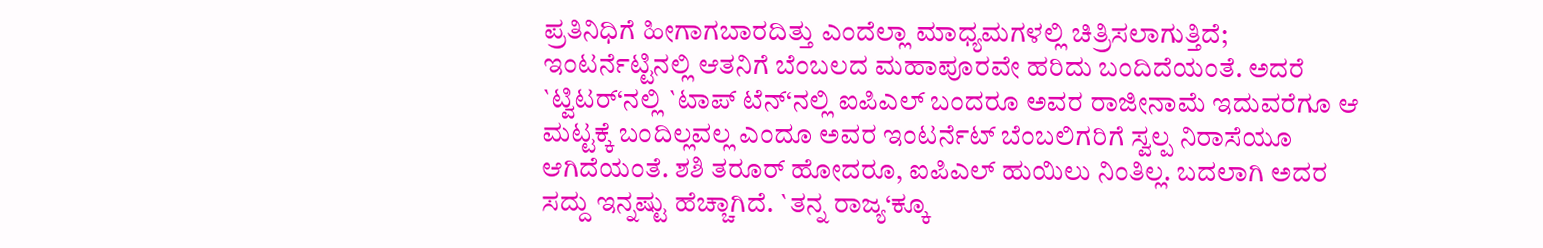ಪ್ರತಿನಿಧಿಗೆ ಹೀಗಾಗಬಾರದಿತ್ತು ಎಂದೆಲ್ಲಾ ಮಾಧ್ಯಮಗಳಲ್ಲಿ ಚಿತ್ರಿಸಲಾಗುತ್ತಿದೆ; ಇಂಟರ್ನೆಟ್ಟಿನಲ್ಲಿ ಆತನಿಗೆ ಬೆಂಬಲದ ಮಹಾಪೂರವೇ ಹರಿದು ಬಂದಿದೆಯಂತೆ. ಅದರೆ `ಟ್ವಿಟರ್‘ನಲ್ಲಿ `ಟಾಪ್ ಟೆನ್‘ನಲ್ಲಿ ಐಪಿಎಲ್ ಬಂದರೂ ಅವರ ರಾಜೀನಾಮೆ ಇದುವರೆಗೂ ಆ ಮಟ್ಟಕ್ಕೆ ಬಂದಿಲ್ಲವಲ್ಲ ಎಂದೂ ಅವರ ಇಂಟರ್ನೆಟ್ ಬೆಂಬಲಿಗರಿಗೆ ಸ್ವಲ್ಪ ನಿರಾಸೆಯೂ ಆಗಿದೆಯಂತೆ. ಶಶಿ ತರೂರ್ ಹೋದರೂ, ಐಪಿಎಲ್ ಹುಯಿಲು ನಿಂತಿಲ್ಲ. ಬದಲಾಗಿ ಅದರ ಸದ್ದು ಇನ್ನಷ್ಟು ಹೆಚ್ಚಾಗಿದೆ. `ತನ್ನ ರಾಜ್ಯ‘ಕ್ಕೂ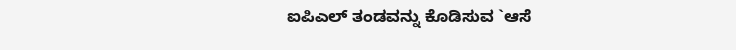ಐಪಿಎಲ್ ತಂಡವನ್ನು ಕೊಡಿಸುವ `ಆಸೆ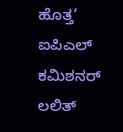ಹೊತ್ತ‘ ಐಪಿಎಲ್ ಕಮಿಶನರ್ ಲಲಿತ್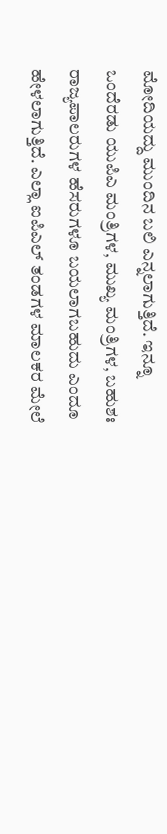ಮೋದಿಯದ್ದು ಮುಂದಿನ ಬಲಿ ಎನ್ನಲಾಗುತ್ತಿದೆ. ಇನ್ನೂ ಒಂದೆರಡು ಯುಪಿಎ ಮಂತ್ರಿಗಳ, ಮುಖ್ಯ ಮಂತ್ರಿಗಳ, ಬಹುಶಃ ರಾಜ್ಯಪಾಲರುಗಳ ಹೆಸರುಗಳೂ ಬಯಲಾಗಬಹುದು ಎಂದೂ ಹೇಳಲಾಗುತ್ತಿದೆ. ಎಲ್ಲಾ ಐಪಿಎಲ್ ತಂಡಗಳ ಮಾಲಕರ ಮೇಲೆ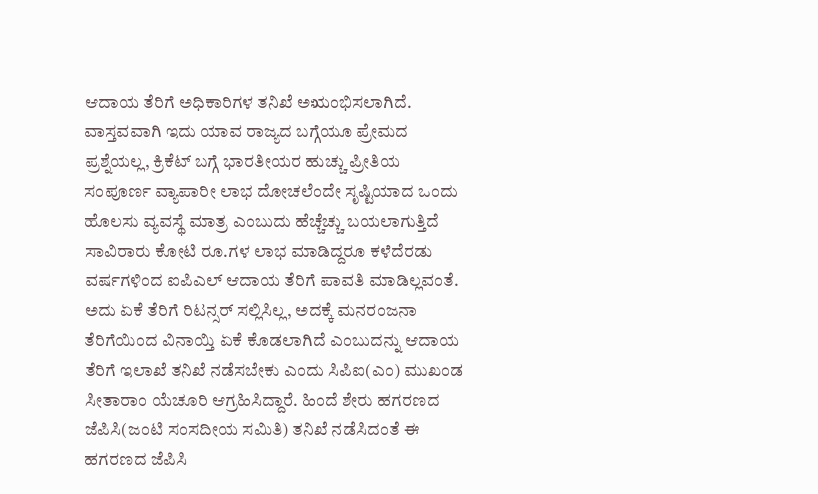ಆದಾಯ ತೆರಿಗೆ ಅಧಿಕಾರಿಗಳ ತನಿಖೆ ಅಋಂಭಿಸಲಾಗಿದೆ. ವಾಸ್ತವವಾಗಿ ಇದು ಯಾವ ರಾಜ್ಯದ ಬಗ್ಗೆಯೂ ಪ್ರೇಮದ ಪ್ರಶ್ನೆಯಲ್ಲ, ಕ್ರಿಕೆಟ್ ಬಗ್ಗೆ ಭಾರತೀಯರ ಹುಚ್ಚು ಪ್ರೀತಿಯ ಸಂಪೂರ್ಣ ವ್ಯಾಪಾರೀ ಲಾಭ ದೋಚಲೆಂದೇ ಸೃಷ್ಟಿಯಾದ ಒಂದು ಹೊಲಸು ವ್ಯವಸ್ಥೆ ಮಾತ್ರ ಎಂಬುದು ಹೆಚ್ಚೆಚ್ಚು ಬಯಲಾಗುತ್ತಿದೆ ಸಾವಿರಾರು ಕೋಟಿ ರೂ.ಗಳ ಲಾಭ ಮಾಡಿದ್ದರೂ ಕಳೆದೆರಡು ವರ್ಷಗಳಿಂದ ಐಪಿಎಲ್ ಆದಾಯ ತೆರಿಗೆ ಪಾವತಿ ಮಾಡಿಲ್ಲವಂತೆ. ಅದು ಏಕೆ ತೆರಿಗೆ ರಿಟನ್ಸರ್ ಸಲ್ಲಿಸಿಲ್ಲ, ಅದಕ್ಕೆ ಮನರಂಜನಾ ತೆರಿಗೆಯಿಂದ ವಿನಾಯ್ತಿ ಏಕೆ ಕೊಡಲಾಗಿದೆ ಎಂಬುದನ್ನು ಆದಾಯ ತೆರಿಗೆ ಇಲಾಖೆ ತನಿಖೆ ನಡೆಸಬೇಕು ಎಂದು ಸಿಪಿಐ(ಎಂ) ಮುಖಂಡ ಸೀತಾರಾಂ ಯೆಚೂರಿ ಆಗ್ರಹಿಸಿದ್ದಾರೆ. ಹಿಂದೆ ಶೇರು ಹಗರಣದ ಜೆಪಿಸಿ(ಜಂಟಿ ಸಂಸದೀಯ ಸಮಿತಿ) ತನಿಖೆ ನಡೆಸಿದಂತೆ ಈ ಹಗರಣದ ಜೆಪಿಸಿ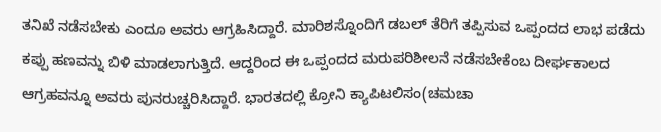ತನಿಖೆ ನಡೆಸಬೇಕು ಎಂದೂ ಅವರು ಆಗ್ರಹಿಸಿದ್ದಾರೆ. ಮಾರಿಶಸ್ನೊಂದಿಗೆ ಡಬಲ್ ತೆರಿಗೆ ತಪ್ಪಿಸುವ ಒಪ್ಪಂದದ ಲಾಭ ಪಡೆದು ಕಪ್ಪು ಹಣವನ್ನು ಬಿಳಿ ಮಾಡಲಾಗುತ್ತಿದೆ. ಆದ್ದರಿಂದ ಈ ಒಪ್ಪಂದದ ಮರುಪರಿಶೀಲನೆ ನಡೆಸಬೇಕೆಂಬ ದೀರ್ಘಕಾಲದ ಆಗ್ರಹವನ್ನೂ ಅವರು ಪುನರುಚ್ಚರಿಸಿದ್ದಾರೆ. ಭಾರತದಲ್ಲಿ ಕ್ರೋನಿ ಕ್ಯಾಪಿಟಲಿಸಂ(ಚಮಚಾ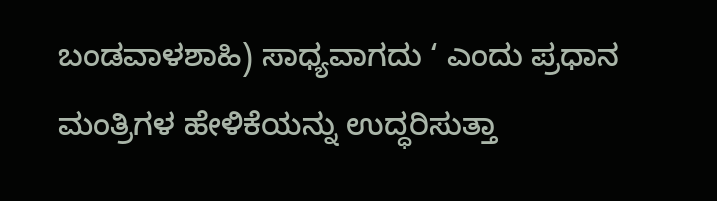ಬಂಡವಾಳಶಾಹಿ) ಸಾಧ್ಯವಾಗದು ‘ ಎಂದು ಪ್ರಧಾನ ಮಂತ್ರಿಗಳ ಹೇಳಿಕೆಯನ್ನು ಉದ್ಧರಿಸುತ್ತಾ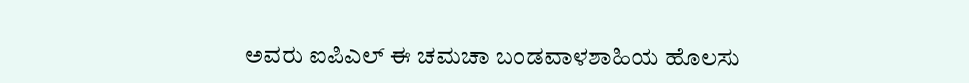ಅವರು ಐಪಿಎಲ್ ಈ ಚಮಚಾ ಬಂಡವಾಳಶಾಹಿಯ ಹೊಲಸು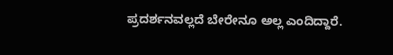ಪ್ರದರ್ಶನವಲ್ಲದೆ ಬೇರೇನೂ ಅಲ್ಲ ಎಂದಿದ್ದಾರೆ.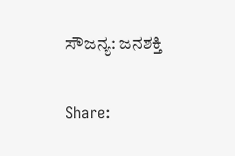ಸೌಜನ್ಯ: ಜನಶಕ್ತಿ

Share: